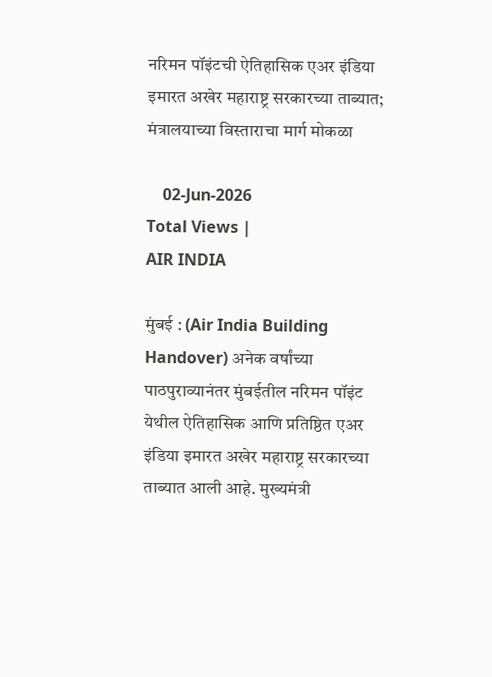नरिमन पॉइंटची ऐतिहासिक एअर इंडिया इमारत अखेर महाराष्ट्र सरकारच्या ताब्यात; मंत्रालयाच्या विस्ताराचा मार्ग मोकळा

    02-Jun-2026
Total Views |
AIR INDIA

मुंबई : (Air India Building Handover) अनेक वर्षांच्या पाठपुराव्यानंतर मुंबईतील नरिमन पॉइंट येथील ऐतिहासिक आणि प्रतिष्ठित एअर इंडिया इमारत अखेर महाराष्ट्र सरकारच्या ताब्यात आली आहे. मुख्यमंत्री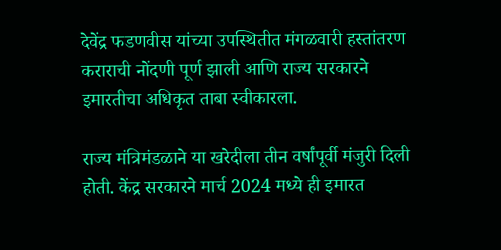देवेंद्र फडणवीस यांच्या उपस्थितीत मंगळवारी हस्तांतरण कराराची नोंदणी पूर्ण झाली आणि राज्य सरकारने इमारतीचा अधिकृत ताबा स्वीकारला.

राज्य मंत्रिमंडळाने या खरेदीला तीन वर्षांपूर्वी मंजुरी दिली होती. केंद्र सरकारने मार्च 2024 मध्ये ही इमारत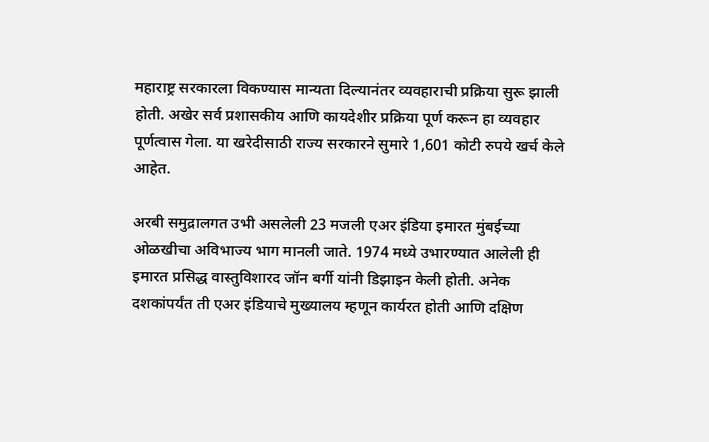महाराष्ट्र सरकारला विकण्यास मान्यता दिल्यानंतर व्यवहाराची प्रक्रिया सुरू झाली होती. अखेर सर्व प्रशासकीय आणि कायदेशीर प्रक्रिया पूर्ण करून हा व्यवहार पूर्णत्वास गेला. या खरेदीसाठी राज्य सरकारने सुमारे 1,601 कोटी रुपये खर्च केले आहेत.

अरबी समुद्रालगत उभी असलेली 23 मजली एअर इंडिया इमारत मुंबईच्या ओळखीचा अविभाज्य भाग मानली जाते. 1974 मध्ये उभारण्यात आलेली ही इमारत प्रसिद्ध वास्तुविशारद जॉन बर्गी यांनी डिझाइन केली होती. अनेक दशकांपर्यंत ती एअर इंडियाचे मुख्यालय म्हणून कार्यरत होती आणि दक्षिण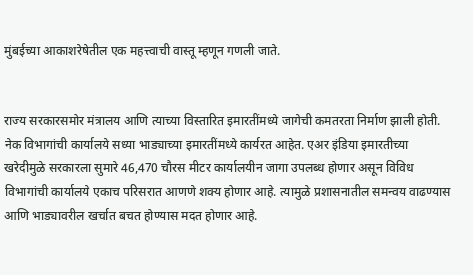मुंबईच्या आकाशरेषेतील एक महत्त्वाची वास्तू म्हणून गणली जाते.


राज्य सरकारसमोर मंत्रालय आणि त्याच्या विस्तारित इमारतींमध्ये जागेची कमतरता निर्माण झाली होती. नेक विभागांची कार्यालये सध्या भाड्याच्या इमारतींमध्ये कार्यरत आहेत. एअर इंडिया इमारतीच्या खरेदीमुळे सरकारला सुमारे 46,470 चौरस मीटर कार्यालयीन जागा उपलब्ध होणार असून विविध विभागांची कार्यालये एकाच परिसरात आणणे शक्य होणार आहे. त्यामुळे प्रशासनातील समन्वय वाढण्यास आणि भाड्यावरील खर्चात बचत होण्यास मदत होणार आहे.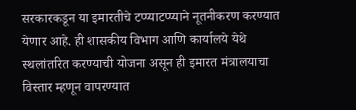सरकारकडून या इमारतीचे टप्प्याटप्प्याने नूतनीकरण करण्यात येणार आहे. ही शासकीय विभाग आणि कार्यालये येथे स्थलांतरित करण्याची योजना असून ही इमारत मंत्रालयाचा विस्तार म्हणून वापरण्यात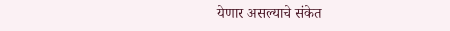येणार असल्याचे संकेत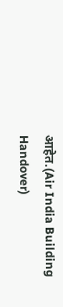आहेत.(Air India Building Handover)